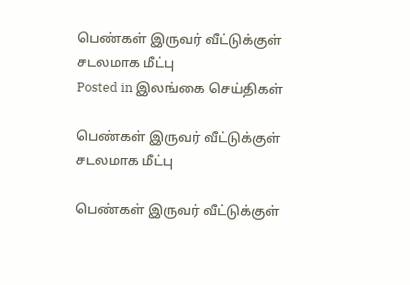பெண்கள் இருவர் வீட்டுக்குள் சடலமாக மீட்பு
Posted in இலங்கை செய்திகள்

பெண்கள் இருவர் வீட்டுக்குள் சடலமாக மீட்பு

பெண்கள் இருவர் வீட்டுக்குள்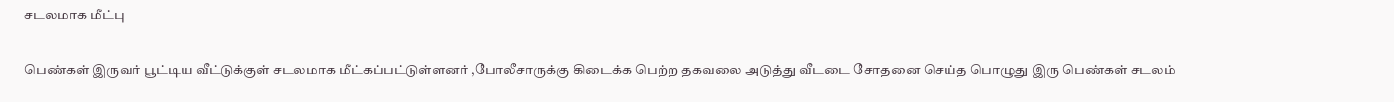சடலமாக மீட்பு

பெண்கள் இருவர் பூட்டிய வீட்டுக்குள் சடலமாக மீட்கப்பட்டுள்ளனர் ,போலீசாருக்கு கிடைக்க பெற்ற தகவலை அடுத்து வீடடை சோதனை செய்த பொழுது இரு பெண்கள் சடலம்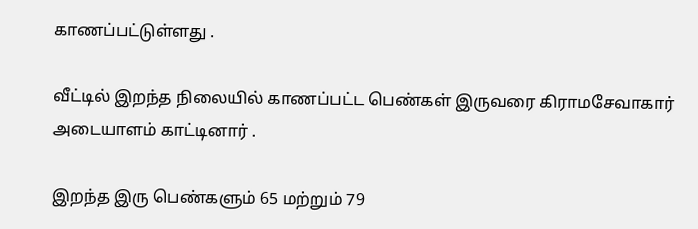காணப்பட்டுள்ளது .

வீட்டில் இறந்த நிலையில் காணப்பட்ட பெண்கள் இருவரை கிராமசேவாகார் அடையாளம் காட்டினார் .

இறந்த இரு பெண்களும் 65 மற்றும் 79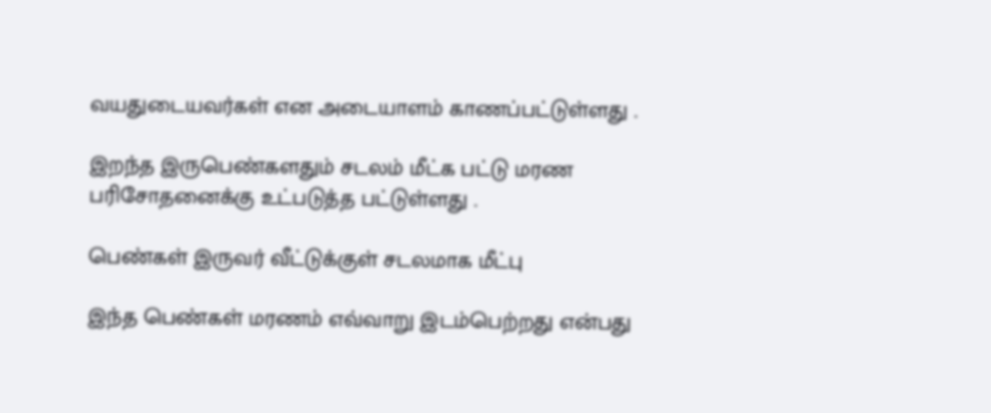வயதுடையவர்கள் என அடையாளம் காணப்பட்டுள்ளது .

இறந்த இருபெண்களதும் சடலம் மீட்க பட்டு மரண பரிசோதனைக்கு உட்படுத்த பட்டுள்ளது .

பெண்கள் இருவர் வீட்டுக்குள் சடலமாக மீட்பு

இந்த பெண்கள் மரணம் எவ்வாறு இடம்பெற்றது என்பது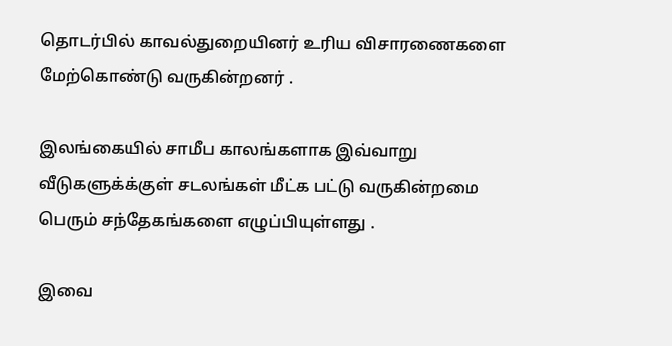தொடர்பில் காவல்துறையினர் உரிய விசாரணைகளை மேற்கொண்டு வருகின்றனர் .

இலங்கையில் சாமீப காலங்களாக இவ்வாறு வீடுகளுக்க்குள் சடலங்கள் மீட்க பட்டு வருகின்றமை பெரும் சந்தேகங்களை எழுப்பியுள்ளது .

இவை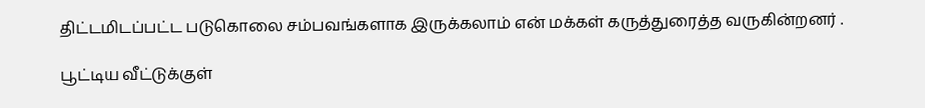திட்டமிடப்பட்ட படுகொலை சம்பவங்களாக இருக்கலாம் என் மக்கள் கருத்துரைத்த வருகின்றனர் .

பூட்டிய வீட்டுக்குள்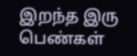இறந்த இரு பெண்கள்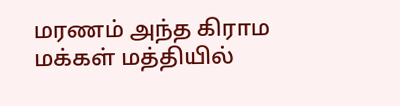மரணம் அந்த கிராம மக்கள் மத்தியில்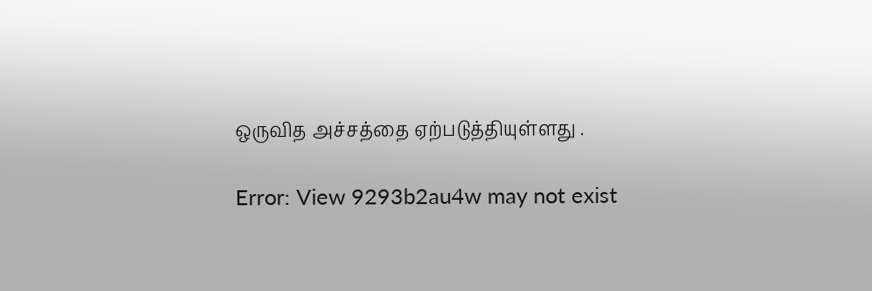ஒருவித அச்சத்தை ஏற்படுத்தியுள்ளது .

Error: View 9293b2au4w may not exist